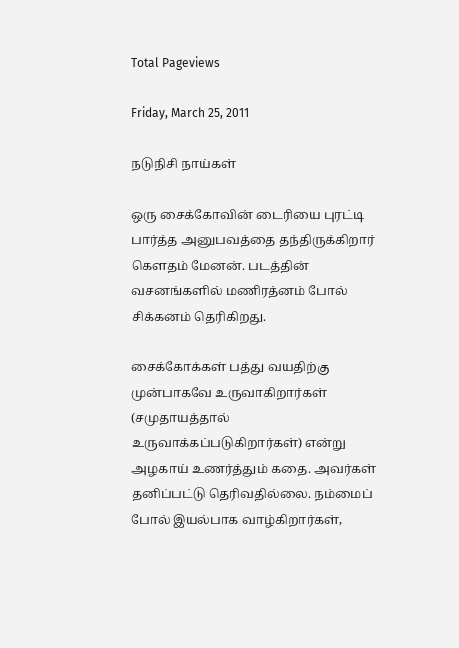Total Pageviews

Friday, March 25, 2011

நடுநிசி நாய்கள்

ஒரு சைக்கோவின் டைரியை புரட்டி பார்த்த அனுபவத்தை தந்திருக்கிறார் கௌதம் மேனன். படத்தின் வசனங்களில் மணிரத்னம் போல் சிக்கனம் தெரிகிறது.

சைக்கோக்கள் பத்து வயதிற்கு முன்பாகவே உருவாகிறார்கள் (சமுதாயத்தால் உருவாக்கப்படுகிறார்கள்) என்று அழகாய் உணர்த்தும் கதை. அவர்கள் தனிப்பட்டு தெரிவதில்லை. நம்மைப் போல் இயல்பாக வாழ்கிறார்கள்,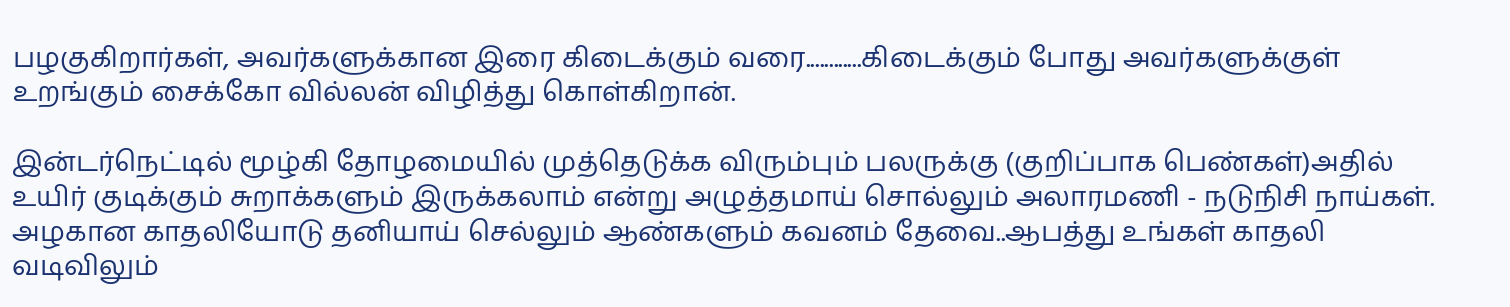பழகுகிறார்கள், அவர்களுக்கான இரை கிடைக்கும் வரை............கிடைக்கும் போது அவர்களுக்குள் உறங்கும் சைக்கோ வில்லன் விழித்து கொள்கிறான்.

இன்டர்நெட்டில் மூழ்கி தோழமையில் முத்தெடுக்க விரும்பும் பலருக்கு (குறிப்பாக பெண்கள்)அதில் உயிர் குடிக்கும் சுறாக்களும் இருக்கலாம் என்று அழுத்தமாய் சொல்லும் அலாரமணி - நடுநிசி நாய்கள். அழகான காதலியோடு தனியாய் செல்லும் ஆண்களும் கவனம் தேவை..ஆபத்து உங்கள் காதலி வடிவிலும்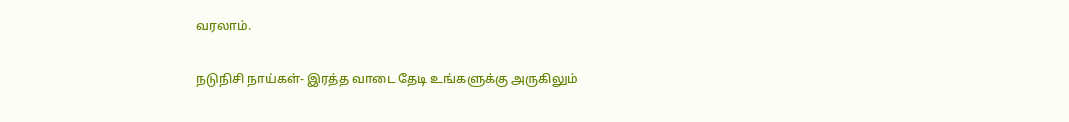வரலாம்.

நடுநிசி நாய்கள்- இரத்த வாடை தேடி உங்களுக்கு அருகிலும்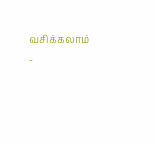வசிக்கலாம் -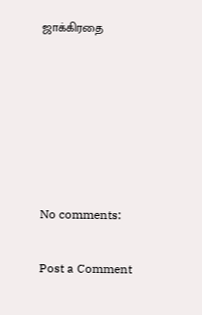ஜாக்கிரதை






No comments:

Post a Comment